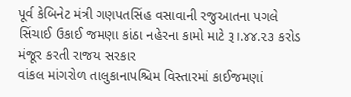પૂર્વ કેબિનેટ મંત્રી ગણપતસિંહ વસાવાની રજુઆતના પગલે સિંચાઈ ઉકાઈ જમણા કાંઠા નહેરના કામો માટે રૂ।.૪૪.૨૩ કરોડ મંજૂર કરતી રાજય સરકાર
વાંકલ માંગરોળ તાલુકાનાપશ્ચિમ વિસ્તારમાં કાઈજમણાં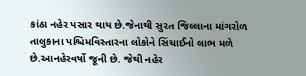કાંઠા નહેર પસાર થાય છે.જેનાથી સુરત જિલ્લાના માંગરોળ તાલુકાના પશ્ચિમવિસ્તારના લોકોને સિંચાઈનો લાભ મળે છે.આનહેરવર્ષો જૂની છે. જેથી નહેર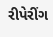રીપેરીંગ